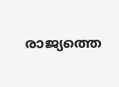രാജ്യത്തെ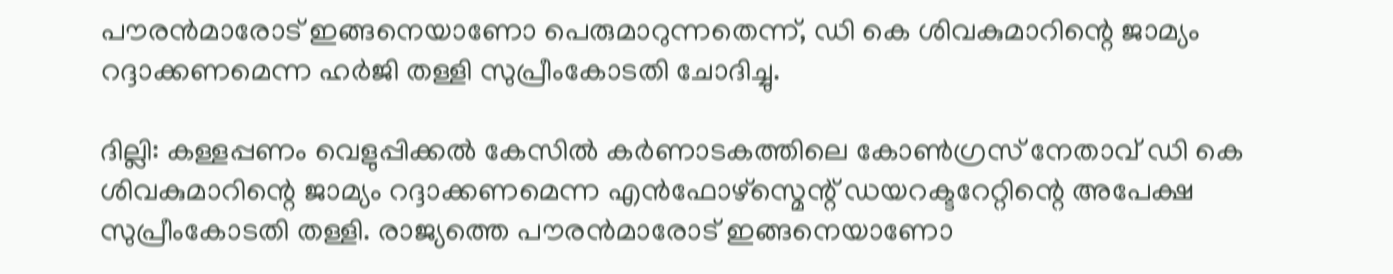പൗരൻമാരോട് ഇങ്ങനെയാണോ പെരുമാറുന്നതെന്ന്, ഡി കെ ശിവകുമാറിന്റെ ജാമ്യം റദ്ദാക്കണമെന്ന ഹർജി തള്ളി സുപ്രീംകോടതി ചോദിച്ചു.

ദില്ലി: കള്ളപ്പണം വെളുപ്പിക്കൽ കേസിൽ കർണാടകത്തിലെ കോൺഗ്രസ് നേതാവ് ഡി കെ ശിവകുമാറിന്റെ ജാമ്യം റദ്ദാക്കണമെന്ന എൻഫോഴ്സ്മെന്റ് ഡയറക്ടറേറ്റിന്റെ അപേക്ഷ സുപ്രീംകോടതി തള്ളി. രാജ്യത്തെ പൗരൻമാരോട് ഇങ്ങനെയാണോ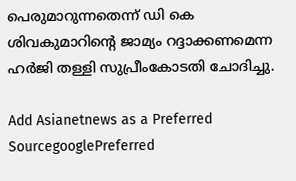പെരുമാറുന്നതെന്ന് ഡി കെ ശിവകുമാറിന്റെ ജാമ്യം റദ്ദാക്കണമെന്ന ഹർജി തള്ളി സുപ്രീംകോടതി ചോദിച്ചു.

Add Asianetnews as a Preferred SourcegooglePreferred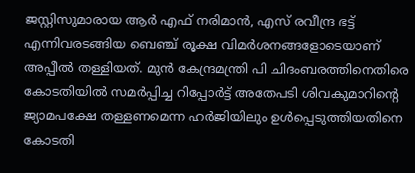ജസ്റ്റിസുമാരായ ആർ എഫ് നരിമാൻ, എസ് രവീന്ദ്ര ഭട്ട് എന്നിവരടങ്ങിയ ബെഞ്ച് രൂക്ഷ വിമർശനങ്ങളോടെയാണ് അപ്പീൽ തള്ളിയത്. മുന്‍ കേന്ദ്രമന്ത്രി പി ചിദംബരത്തിനെതിരെ കോടതിയിൽ സമ‍ർപ്പിച്ച റിപ്പോർട്ട് അതേപടി ശിവകുമാറിന്റെ ജ്യാമപക്ഷേ തള്ളണമെന്ന ഹർജിയിലും ഉൾപ്പെടുത്തിയതിനെ കോടതി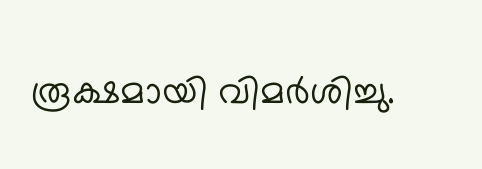രൂക്ഷമായി വിമര്‍ശിച്ചു.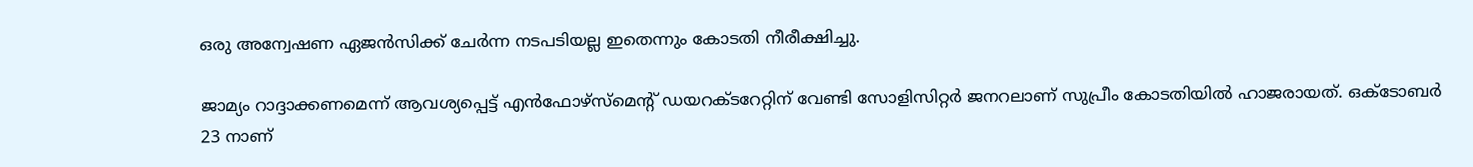ഒരു അന്വേഷണ ഏജൻസിക്ക് ചേർന്ന നടപടിയല്ല ഇതെന്നും കോടതി നീരീക്ഷിച്ചു.

ജാമ്യം റാദ്ദാക്കണമെന്ന് ആവശ്യപ്പെട്ട് എൻഫോഴ്‌സ്‌മെന്റ് ഡയറക്ടറേറ്റിന് വേണ്ടി സോളിസിറ്റർ ജനറലാണ് സുപ്രീം കോടതിയിൽ ഹാജരായത്. ഒക്ടോബർ 23 നാണ്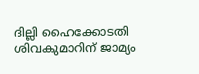ദില്ലി ഹൈക്കോടതി ശിവകുമാറിന് ജാമ്യം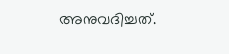അനുവദിച്ചത്.